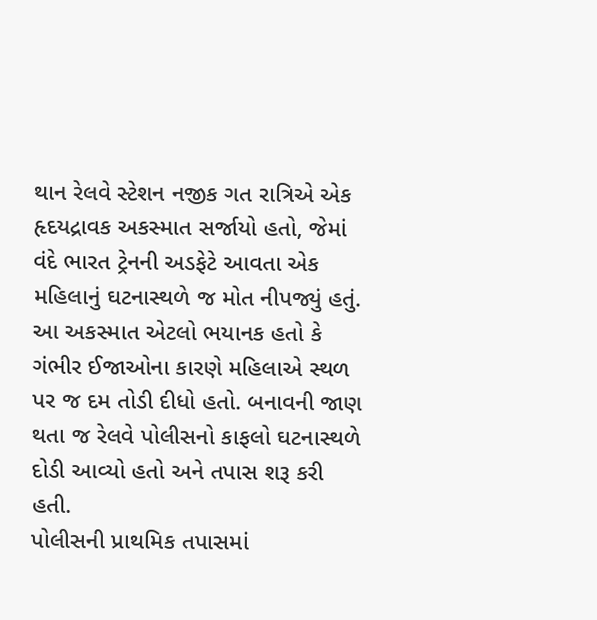થાન રેલવે સ્ટેશન નજીક ગત રાત્રિએ એક હૃદયદ્રાવક અકસ્માત સર્જાયો હતો, જેમાં વંદે ભારત ટ્રેનની અડફેટે આવતા એક મહિલાનું ઘટનાસ્થળે જ મોત નીપજ્યું હતું.
આ અકસ્માત એટલો ભયાનક હતો કે ગંભીર ઈજાઓના કારણે મહિલાએ સ્થળ પર જ દમ તોડી દીધો હતો. બનાવની જાણ થતા જ રેલવે પોલીસનો કાફલો ઘટનાસ્થળે દોડી આવ્યો હતો અને તપાસ શરૂ કરી હતી.
પોલીસની પ્રાથમિક તપાસમાં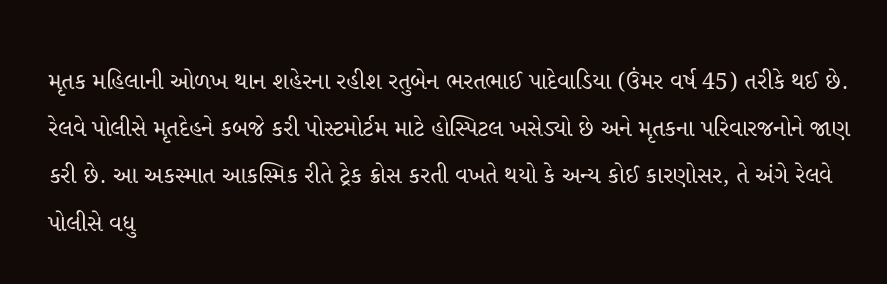મૃતક મહિલાની ઓળખ થાન શહેરના રહીશ રતુબેન ભરતભાઈ પાદેવાડિયા (ઉંમર વર્ષ 45) તરીકે થઈ છે. રેલવે પોલીસે મૃતદેહને કબજે કરી પોસ્ટમોર્ટમ માટે હોસ્પિટલ ખસેડ્યો છે અને મૃતકના પરિવારજનોને જાણ કરી છે. આ અકસ્માત આકસ્મિક રીતે ટ્રેક ક્રોસ કરતી વખતે થયો કે અન્ય કોઈ કારણોસર, તે અંગે રેલવે પોલીસે વધુ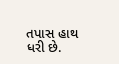તપાસ હાથ ધરી છે.